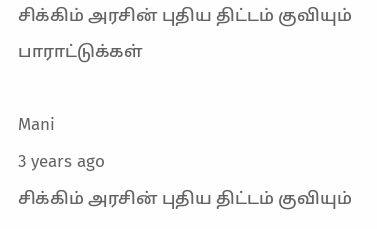சிக்கிம் அரசின் புதிய திட்டம் குவியும் பாராட்டுக்கள்

Mani
3 years ago
சிக்கிம் அரசின் புதிய திட்டம் குவியும்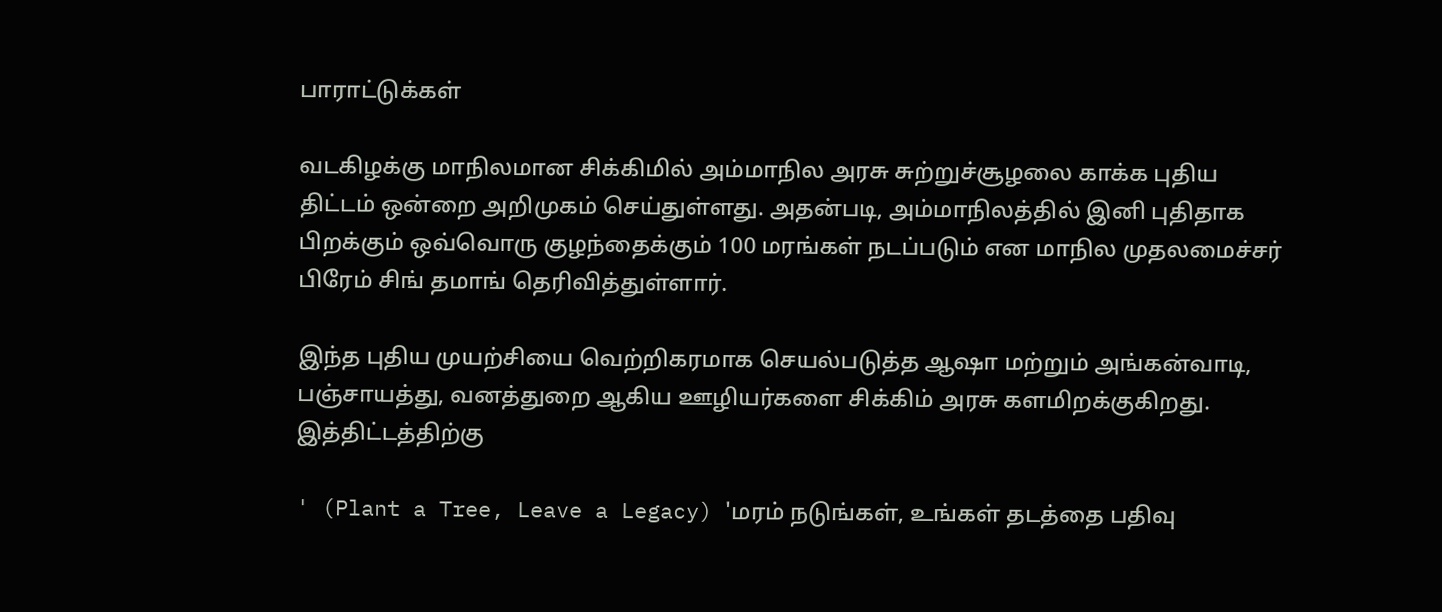பாராட்டுக்கள்

வடகிழக்கு மாநிலமான சிக்கிமில் அம்மாநில அரசு சுற்றுச்சூழலை காக்க புதிய திட்டம் ஒன்றை அறிமுகம் செய்துள்ளது. அதன்படி, அம்மாநிலத்தில் இனி புதிதாக பிறக்கும் ஒவ்வொரு குழந்தைக்கும் 100 மரங்கள் நடப்படும் என மாநில முதலமைச்சர் பிரேம் சிங் தமாங் தெரிவித்துள்ளார்.

இந்த புதிய முயற்சியை வெற்றிகரமாக செயல்படுத்த ஆஷா மற்றும் அங்கன்வாடி, பஞ்சாயத்து, வனத்துறை ஆகிய ஊழியர்களை சிக்கிம் அரசு களமிறக்குகிறது. இத்திட்டத்திற்கு

' (Plant a Tree, Leave a Legacy) 'மரம் நடுங்கள், உங்கள் தடத்தை பதிவு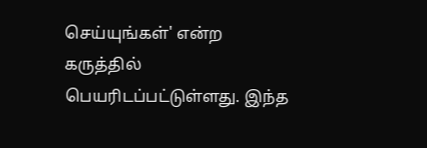செய்யுங்கள்' என்ற கருத்தில்  பெயரிடப்பட்டுள்ளது. இந்த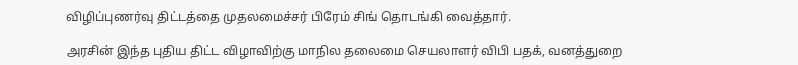விழிப்புணர்வு திட்டத்தை முதலமைச்சர் பிரேம் சிங் தொடங்கி வைத்தார்.

அரசின் இந்த புதிய திட்ட விழாவிற்கு மாநில தலைமை செயலாளர் விபி பதக், வனத்துறை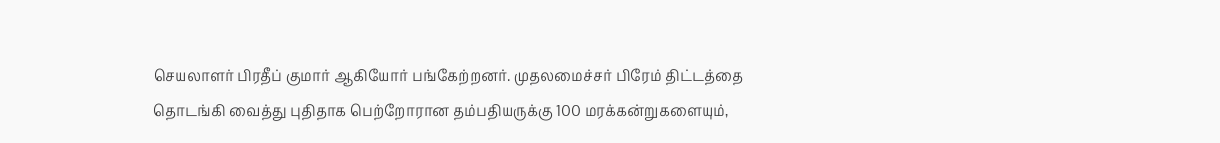செயலாளர் பிரதீப் குமார் ஆகியோர் பங்கேற்றனர். முதலமைச்சர் பிரேம் திட்டத்தை தொடங்கி வைத்து புதிதாக பெற்றோரான தம்பதியருக்கு 100 மரக்கன்றுகளையும்,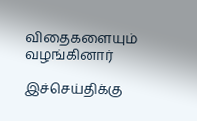விதைகளையும் வழங்கினார்

இச்செய்திக்கு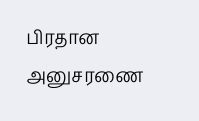பிரதான அனுசரணை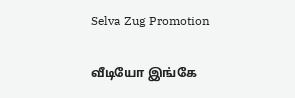Selva Zug Promotion

வீடியோ இங்கே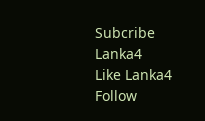Subcribe Lanka4
Like Lanka4
Follow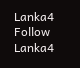Lanka4
Follow Lanka4